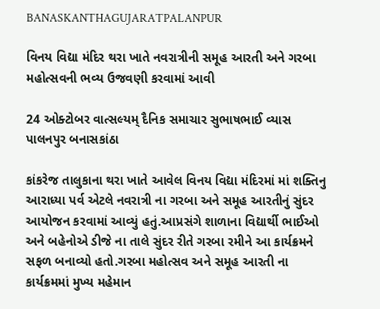BANASKANTHAGUJARATPALANPUR

વિનય વિદ્યા મંદિર થરા ખાતે નવરાત્રીની સમૂહ આરતી અને ગરબા મહોત્સવની ભવ્ય ઉજવણી કરવામાં આવી

24 ઓક્ટોબર વાત્સલ્યમ્ દૈનિક સમાચાર સુભાષભાઈ વ્યાસ પાલનપુર બનાસકાંઠા

કાંકરેજ તાલુકાના થરા ખાતે આવેલ વિનય વિદ્યા મંદિરમાં માં શક્તિનુ આરાધ્યા પર્વ એટલે નવરાત્રી ના ગરબા અને સમૂહ આરતીનું સુંદર આયોજન કરવામાં આવ્યું હતું.આપ્રસંગે શાળાના વિદ્યાર્થી ભાઈઓ અને બહેનોએ ડીજે ના તાલે સુંદર રીતે ગરબા રમીને આ કાર્યક્રમને સફળ બનાવ્યો હતો.ગરબા મહોત્સવ અને સમૂહ આરતી ના કાર્યક્રમમાં મુખ્ય મહેમાન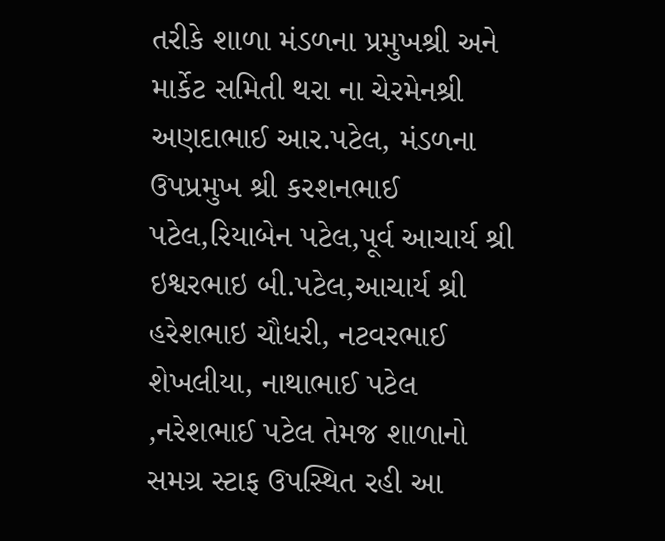તરીકે શાળા મંડળના પ્રમુખશ્રી અને માર્કેટ સમિતી થરા ના ચેરમેનશ્રી અણદાભાઈ આર.પટેલ, મંડળના ઉપપ્રમુખ શ્રી કરશનભાઈ પટેલ,રિયાબેન પટેલ,પૂર્વ આચાર્ય શ્રી ઇશ્વરભાઇ બી.પટેલ,આચાર્ય શ્રી હરેશભાઇ ચૌધરી, નટવરભાઈ શેખલીયા, નાથાભાઈ પટેલ ,નરેશભાઈ પટેલ તેમજ શાળાનો સમગ્ર સ્ટાફ ઉપસ્થિત રહી આ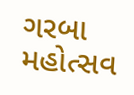ગરબા મહોત્સવ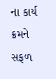ના કાર્ય ક્રમને સફળ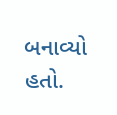બનાવ્યો હતો.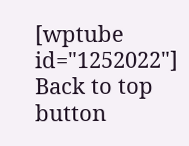[wptube id="1252022"]
Back to top button